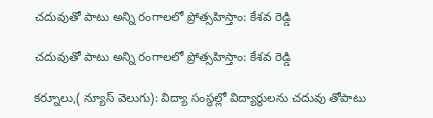చదువుతో పాటు అన్ని రంగాలలో ప్రోత్సహిస్తాం: కేశవ రెడ్డి

చదువుతో పాటు అన్ని రంగాలలో ప్రోత్సహిస్తాం: కేశవ రెడ్డి

కర్నూలు,( న్యూస్ వెలుగు): విద్యా సంస్థల్లో విద్యార్థులను చదువు తోపాటు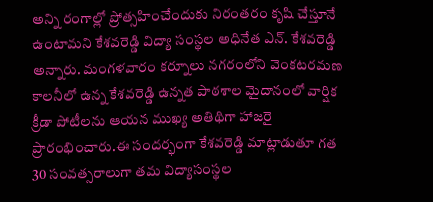అన్ని రంగాల్లో ప్రోత్సహించేందుకు నిరంతరం కృషి చేస్తూనే ఉంటామని కేశవరెడ్డి విద్యా సంస్థల అధినేత ఎన్. కేశవరెడ్డి అన్నారు. మంగళవారం కర్నూలు నగరంలోని వెంకటరమణ కాలనీలో ఉన్న కేశవరెడ్డి ఉన్నత పాఠశాల మైదానంలో వార్షిక క్రీడా పోటీలను ఆయన ముఖ్య అతిథిగా హాజరై ప్రారంభించారు.ఈ సందర్భంగా కేశవరెడ్డి మాట్లాడుతూ గత 30 సంవత్సరాలుగా తమ విద్యాసంస్థల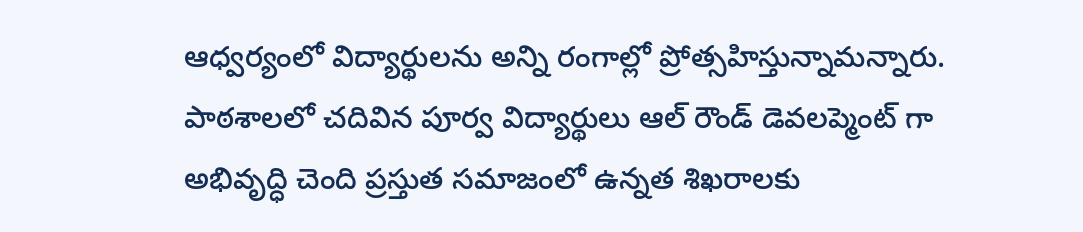ఆధ్వర్యంలో విద్యార్థులను అన్ని రంగాల్లో ప్రోత్సహిస్తున్నామన్నారు. పాఠశాలలో చదివిన పూర్వ విద్యార్థులు ఆల్ రౌండ్ డెవలప్మెంట్ గా అభివృద్ధి చెంది ప్రస్తుత సమాజంలో ఉన్నత శిఖరాలకు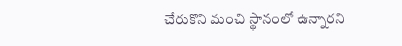చేరుకొని మంచి స్థానంలో ఉన్నారని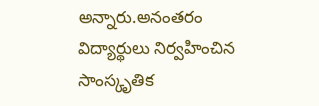అన్నారు.అనంతరం విద్యార్థులు నిర్వహించిన సాంస్కృతిక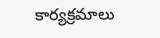కార్యక్రమాలు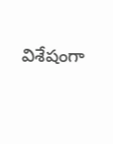విశేషంగా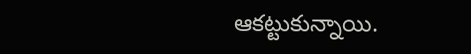ఆకట్టుకున్నాయి.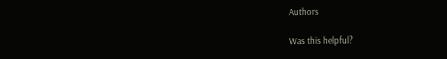Authors

Was this helpful?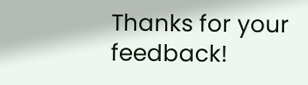Thanks for your feedback!